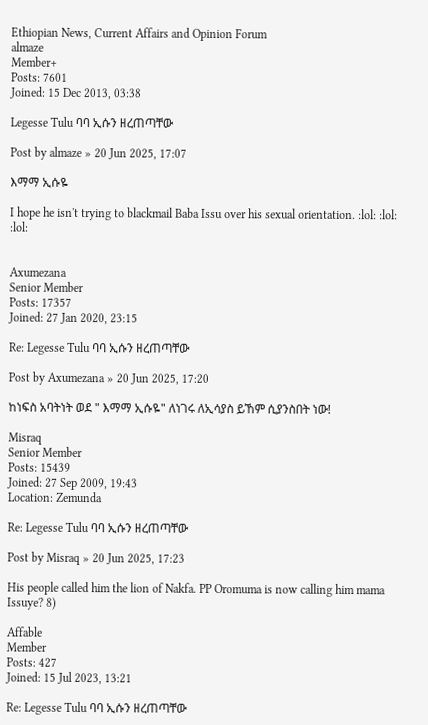Ethiopian News, Current Affairs and Opinion Forum
almaze
Member+
Posts: 7601
Joined: 15 Dec 2013, 03:38

Legesse Tulu ባባ ኢሱን ዘረጠጣቸው

Post by almaze » 20 Jun 2025, 17:07

እማማ ኢሱዬ

I hope he isn't trying to blackmail Baba Issu over his sexual orientation. :lol: :lol: :lol:


Axumezana
Senior Member
Posts: 17357
Joined: 27 Jan 2020, 23:15

Re: Legesse Tulu ባባ ኢሱን ዘረጠጣቸው

Post by Axumezana » 20 Jun 2025, 17:20

ከነፍስ አባትነት ወደ " እማማ ኢሱዬ" ለነገሩ ለኢሳያስ ይኸም ሲያንስበት ነው!

Misraq
Senior Member
Posts: 15439
Joined: 27 Sep 2009, 19:43
Location: Zemunda

Re: Legesse Tulu ባባ ኢሱን ዘረጠጣቸው

Post by Misraq » 20 Jun 2025, 17:23

His people called him the lion of Nakfa. PP Oromuma is now calling him mama Issuye? 8)

Affable
Member
Posts: 427
Joined: 15 Jul 2023, 13:21

Re: Legesse Tulu ባባ ኢሱን ዘረጠጣቸው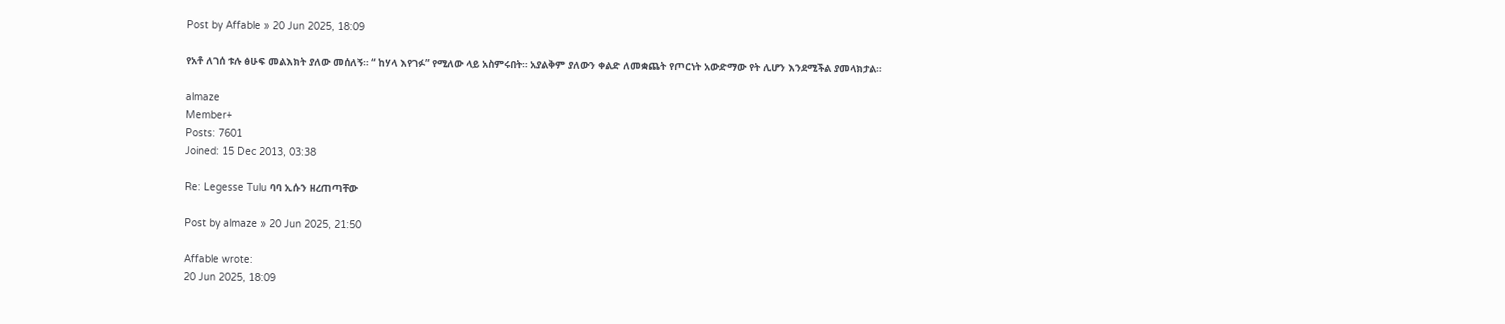Post by Affable » 20 Jun 2025, 18:09

የአቶ ለገሰ ቱሉ ፅሁፍ መልእክት ያለው መሰለኝ። “ ከሃላ እየገፉ” የሚለው ላይ አስምሩበት። አያልቅም ያለውን ቀልድ ለመቋጨት የጦርነት አውድማው የት ሊሆን እንደሚችል ያመላክታል።

almaze
Member+
Posts: 7601
Joined: 15 Dec 2013, 03:38

Re: Legesse Tulu ባባ ኢሱን ዘረጠጣቸው

Post by almaze » 20 Jun 2025, 21:50

Affable wrote:
20 Jun 2025, 18:09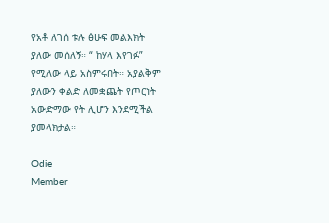የአቶ ለገሰ ቱሉ ፅሁፍ መልእክት ያለው መሰለኝ። “ ከሃላ እየገፉ” የሚለው ላይ አስምሩበት። አያልቅም ያለውን ቀልድ ለመቋጨት የጦርነት አውድማው የት ሊሆን እንደሚችል ያመላክታል።

Odie
Member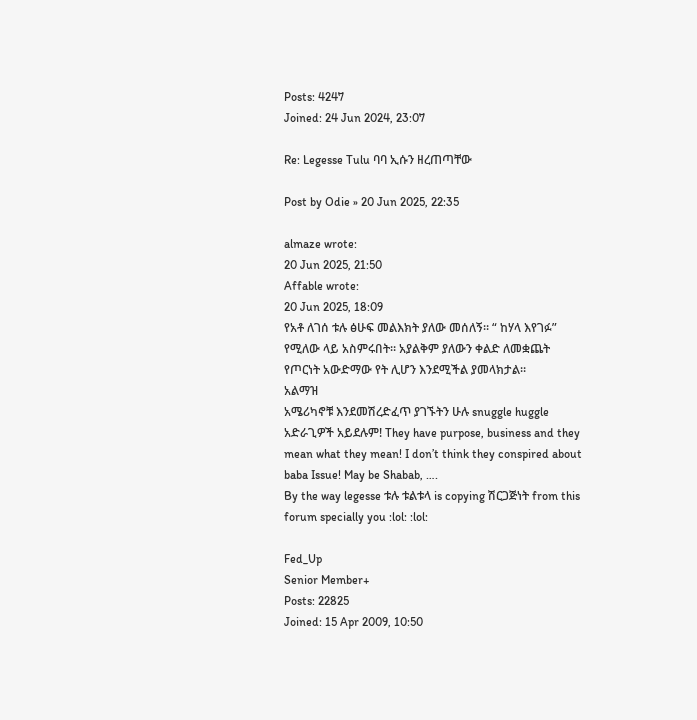Posts: 4247
Joined: 24 Jun 2024, 23:07

Re: Legesse Tulu ባባ ኢሱን ዘረጠጣቸው

Post by Odie » 20 Jun 2025, 22:35

almaze wrote:
20 Jun 2025, 21:50
Affable wrote:
20 Jun 2025, 18:09
የአቶ ለገሰ ቱሉ ፅሁፍ መልእክት ያለው መሰለኝ። “ ከሃላ እየገፉ” የሚለው ላይ አስምሩበት። አያልቅም ያለውን ቀልድ ለመቋጨት የጦርነት አውድማው የት ሊሆን እንደሚችል ያመላክታል።
አልማዝ
አሜሪካኖቹ እንደመሽረድፈጥ ያገኙትን ሁሉ snuggle huggle አድራጊዎች አይደሉም! They have purpose, business and they mean what they mean! I don’t think they conspired about baba Issue! May be Shabab, ….
By the way legesse ቱሉ ቱልቱላ is copying ሽርጋጅነት from this forum specially you :lol: :lol:

Fed_Up
Senior Member+
Posts: 22825
Joined: 15 Apr 2009, 10:50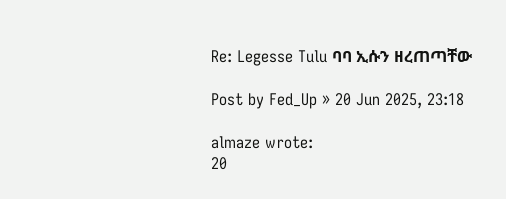Re: Legesse Tulu ባባ ኢሱን ዘረጠጣቸው

Post by Fed_Up » 20 Jun 2025, 23:18

almaze wrote:
20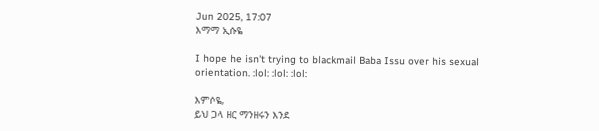Jun 2025, 17:07
እማማ ኢሱዬ

I hope he isn't trying to blackmail Baba Issu over his sexual orientation. :lol: :lol: :lol:

እምሶዬ,
ይህ ጋላ ዘር ማንዘሩን እንደ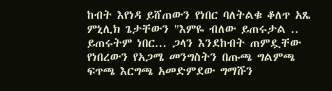ከብት እየነዳ ይሸጠውን የነበር ባለትልቁ ቆለጥ አጼ ምኒሊክ ጌታቸውን "እምዬ ብለው ይጠሩታል .. ይጠሩትም ነበር... ጋላን እንደከብት ጠምዷቸው የነበረውን የአጋሜ መንግስትን በጡጫ ግልምጫ ፍጥጫ እርግጫ አመድምደው ግማሹን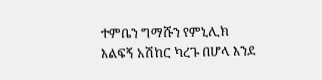ተምቤን ግማሹን የምኒሊክ እልፍኝ አሽከር ካረጉ በሆላ እንደ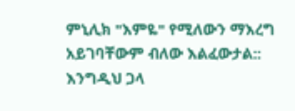ምኒሊክ "እምዬ" የሚለውን ማእረግ አይገባቸውም ብለው እልፈውታል::
እንግዲህ ጋላ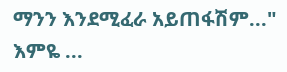ማንን እንደሚፈራ አይጠፋሽም..." እምዬ ...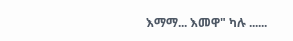እማማ... እመዋ" ካሉ ......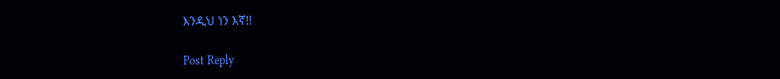እንዲህ ነን እኛ!!

Post Reply